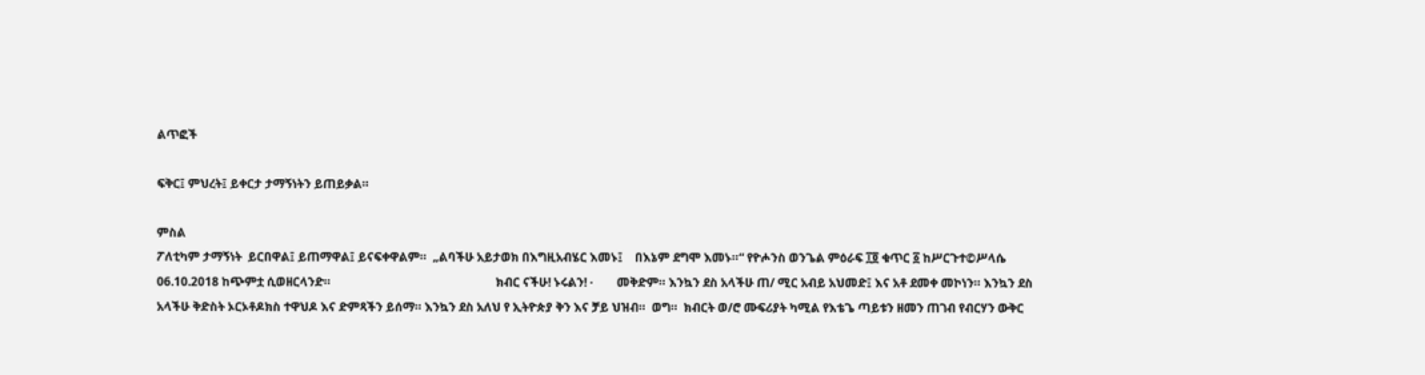ልጥፎች

ፍቅር፤ ምህረት፤ ይቀርታ ታማኝነትን ይጠይቃል።

ምስል
ፖለቲካም ታማኝነት  ይርበዋል፤ ይጠማዋል፤ ይናፍቀዋልም።  „ልባችሁ አይታወክ በእግዚአብሄር እመኑ፤    በእኔም ደግሞ እመኑ።“ የዮሖንስ ወንጌል ምዕራፍ ፲፬ ቁጥር ፩ ከሥርጉተ©ሥላሴ 06.10.2018 ከጭምቷ ሲወዘርላንድ።                                                       ክብር ናችሁ! ኑሩልን! ·        መቅድም። እንኳን ደስ አላችሁ ጠ/ ሚር አብይ አህመድ፤ እና አቶ ደመቀ መኮነን። እንኳን ደስ አላችሁ ቅድስት ኦርኦቶዶክስ ተዋህዶ እና ድምጻችን ይሰማ። እንኳን ደስ አለህ የ ኢትዮጵያ ቅን እና ቻይ ህዝብ።  ወግ።  ክብርት ወ/ሮ ሙፍሪያት ካሚል የእቴጌ ጣይቱን ዘመን ጠገብ የብርሃን ውቅር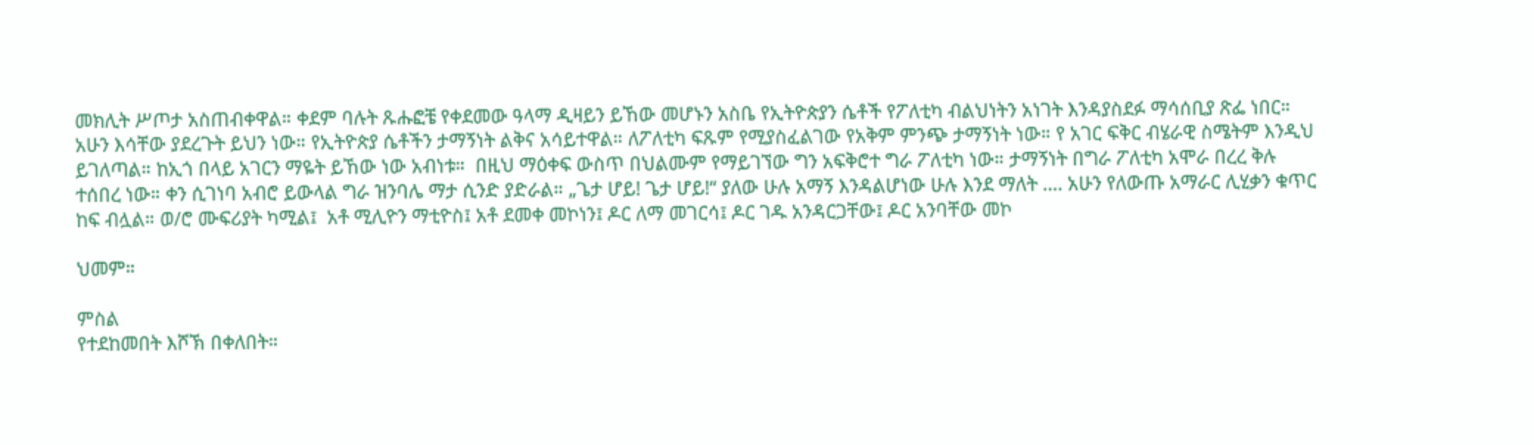መክሊት ሥጦታ አስጠብቀዋል። ቀደም ባሉት ጹሑፎቼ የቀደመው ዓላማ ዲዛይን ይኸው መሆኑን አስቤ የኢትዮጵያን ሴቶች የፖለቲካ ብልህነትን አነገት እንዳያስደፉ ማሳሰቢያ ጽፌ ነበር። አሁን እሳቸው ያደረጉት ይህን ነው። የኢትዮጵያ ሴቶችን ታማኝነት ልቅና አሳይተዋል። ለፖለቲካ ፍጹም የሚያስፈልገው የአቅም ምንጭ ታማኝነት ነው። የ አገር ፍቅር ብሄራዊ ስሜትም እንዲህ ይገለጣል። ከኢጎ በላይ አገርን ማዬት ይኸው ነው አብነቱ።  በዚህ ማዕቀፍ ውስጥ በህልሙም የማይገኘው ግን አፍቅሮተ ግራ ፖለቲካ ነው። ታማኝነት በግራ ፖለቲካ አሞራ በረረ ቅሉ ተሰበረ ነው። ቀን ሲገነባ አብሮ ይውላል ግራ ዝንባሌ ማታ ሲንድ ያድራል። „ጌታ ሆይ! ጌታ ሆይ!“ ያለው ሁሉ አማኝ እንዳልሆነው ሁሉ እንደ ማለት …. አሁን የለውጡ አማራር ሊሂቃን ቁጥር ከፍ ብሏል። ወ/ሮ ሙፍሪያት ካሚል፤  አቶ ሚሊዮን ማቲዮስ፤ አቶ ደመቀ መኮነን፤ ዶር ለማ መገርሳ፤ ዶር ገዱ አንዳርጋቸው፤ ዶር አንባቸው መኮ

ህመም።

ምስል
የተደከመበት እሾኽ በቀለበት።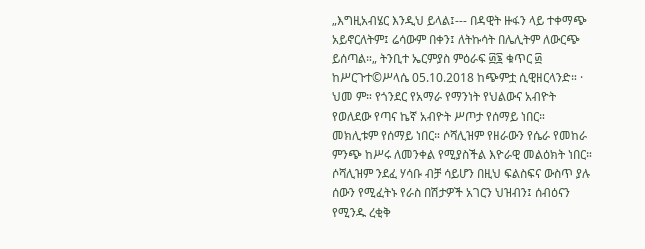„እግዚአብሄር እንዲህ ይላል፤--- በዳዊት ዙፋን ላይ ተቀማጭ አይኖርለትም፤ ሬሳውም በቀን፤ ለትኩሳት በሌሊትም ለውርጭ ይሰጣል።„ ትንቢተ ኤርምያስ ምዕራፍ ፴፮ ቁጥር ፴ ከሥርጉተ©ሥላሴ 05.10.2018 ከጭምቷ ሲዊዘርላንድ። ·        ህመ ም። የጎንደር የአማራ የማንነት የህልውና አብዮት የወለደው የጣና ኬኛ አብዮት ሥጦታ የሰማይ ነበር። መክሊቱም የሰማይ ነበር። ሶሻሊዝም የዘራውን የሴራ የመከራ ምንጭ ከሥሩ ለመንቀል የሚያስችል እዮራዊ መልዕክት ነበር። ሶሻሊዝም ንደፈ ሃሳቡ ብቻ ሳይሆን በዚህ ፍልስፍና ውስጥ ያሉ ሰውን የሚፈትኑ የራስ በሽታዎች አገርን ህዝብን፤ ሰብዕናን የሚንዱ ረቂቅ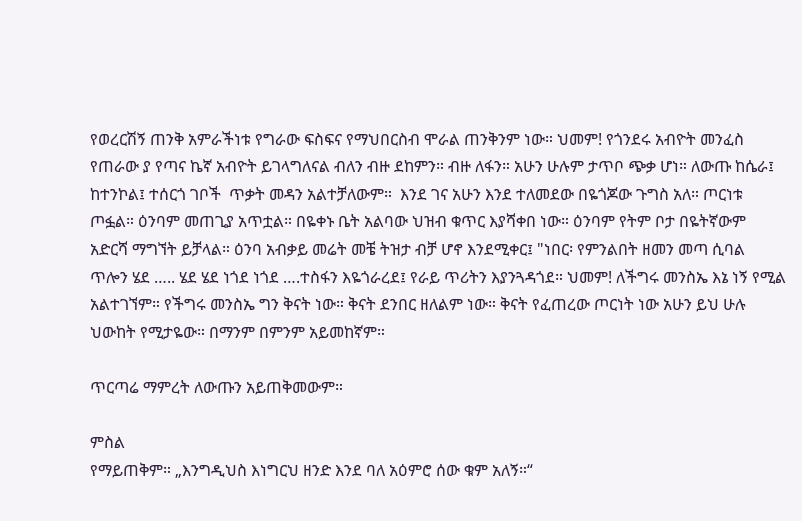የወረርሽኝ ጠንቅ አምራችነቱ የግራው ፍስፍና የማህበርስብ ሞራል ጠንቅንም ነው። ህመም! የጎንደሩ አብዮት መንፈስ የጠራው ያ የጣና ኬኛ አብዮት ይገላግለናል ብለን ብዙ ደከምን። ብዙ ለፋን። አሁን ሁሉም ታጥቦ ጭቃ ሆነ። ለውጡ ከሴራ፤ ከተንኮል፤ ተሰርጎ ገቦች  ጥቃት መዳን አልተቻለውም።  እንደ ገና አሁን እንደ ተለመደው በዬጎጆው ጉግስ አለ። ጦርነቱ ጦፏል። ዕንባም መጠጊያ አጥቷል። በዬቀኑ ቤት አልባው ህዝብ ቁጥር እያሻቀበ ነው። ዕንባም የትም ቦታ በዬትኛውም አድርሻ ማግኘት ይቻላል። ዕንባ አብቃይ መሬት መቼ ትዝታ ብቻ ሆኖ እንደሚቀር፤ "ነበር፡ የምንልበት ዘመን መጣ ሲባል ጥሎን ሄደ ….. ሄደ ሄደ ነጎደ ነጎደ ….ተስፋን እዬጎራረደ፤ የራይ ጥሪትን እያንጓዳጎደ። ህመም! ለችግሩ መንስኤ እኔ ነኝ የሚል አልተገኘም። የችግሩ መንስኤ ግን ቅናት ነው። ቅናት ደንበር ዘለልም ነው። ቅናት የፈጠረው ጦርነት ነው አሁን ይህ ሁሉ ህውከት የሚታዬው። በማንም በምንም አይመከኛም።

ጥርጣሬ ማምረት ለውጡን አይጠቅመውም።

ምስል
የማይጠቅም። „እንግዲህስ እነግርህ ዘንድ እንደ ባለ አዕምሮ ሰው ቁም አለኝ።“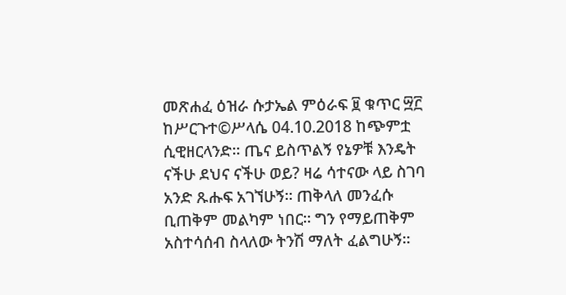መጽሐፈ ዕዝራ ሱታኤል ምዕራፍ ፱ ቁጥር ፵፫ ከሥርጉተ©ሥላሴ 04.10.2018 ከጭምቷ ሲዊዘርላንድ። ጤና ይስጥልኝ የኔዎቹ እንዴት ናችሁ ደህና ናችሁ ወይ? ዛሬ ሳተናው ላይ ስገባ አንድ ጹሑፍ አገኘሁኝ። ጠቅላለ መንፈሱ ቢጠቅም መልካም ነበር። ግን የማይጠቅም አስተሳሰብ ስላለው ትንሽ ማለት ፈልግሁኝ።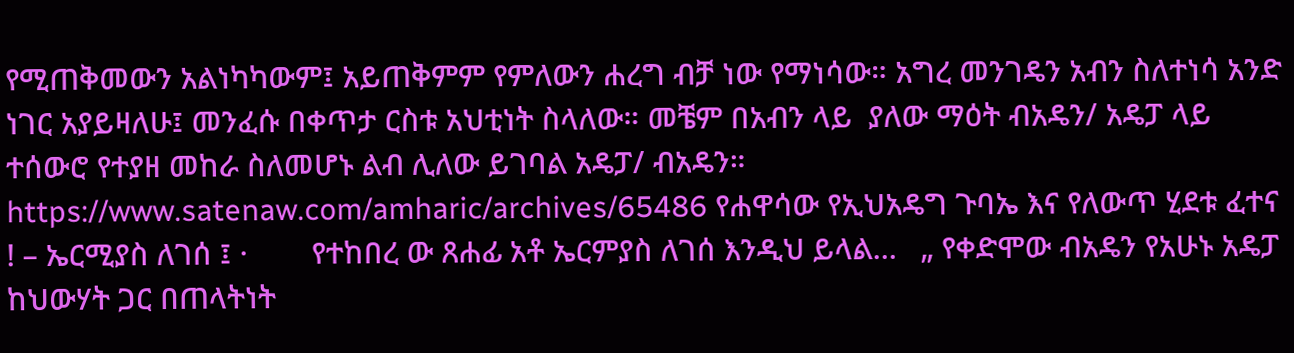የሚጠቅመውን አልነካካውም፤ አይጠቅምም የምለውን ሐረግ ብቻ ነው የማነሳው። አግረ መንገዴን አብን ስለተነሳ አንድ ነገር አያይዛለሁ፤ መንፈሱ በቀጥታ ርስቱ አህቲነት ስላለው። መቼም በአብን ላይ  ያለው ማዕት ብአዴን/ አዴፓ ላይ ተሰውሮ የተያዘ መከራ ስለመሆኑ ልብ ሊለው ይገባል አዴፓ/ ብአዴን።  https://www.satenaw.com/amharic/archives/65486 የሐዋሳው የኢህአዴግ ጉባኤ እና የለውጥ ሂደቱ ፈተና ! – ኤርሚያስ ለገሰ ፤ ·        የተከበረ ው ጸሐፊ አቶ ኤርምያስ ለገሰ እንዲህ ይላል…   „ የቀድሞው ብአዴን የአሁኑ አዴፓ ከህውሃት ጋር በጠላትነት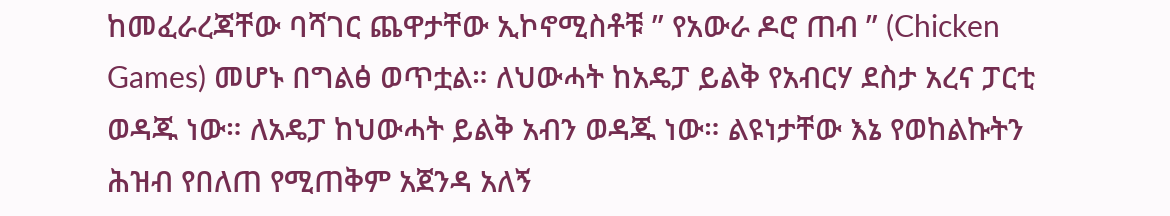ከመፈራረጃቸው ባሻገር ጨዋታቸው ኢኮኖሚስቶቹ ” የአውራ ዶሮ ጠብ ” (Chicken Games) መሆኑ በግልፅ ወጥቷል። ለህውሓት ከአዴፓ ይልቅ የአብርሃ ደስታ አረና ፓርቲ ወዳጁ ነው። ለአዴፓ ከህውሓት ይልቅ አብን ወዳጁ ነው። ልዩነታቸው እኔ የወከልኩትን ሕዝብ የበለጠ የሚጠቅም አጀንዳ አለኝ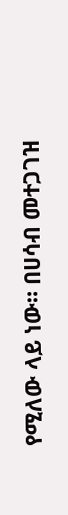የሚለው ላይ ነው። በሀሳብ መተጋገዝ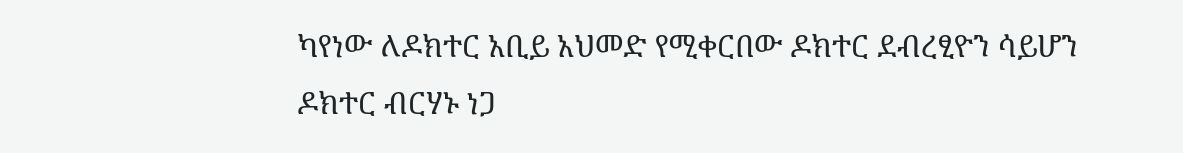ካየነው ለዶክተር አቢይ አህመድ የሚቀርበው ዶክተር ደብረፂዮን ሳይሆን ዶክተር ብርሃኑ ነጋ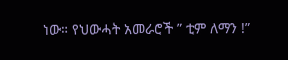ነው። የህውሓት አመራሮች ” ቲም ለማን !”